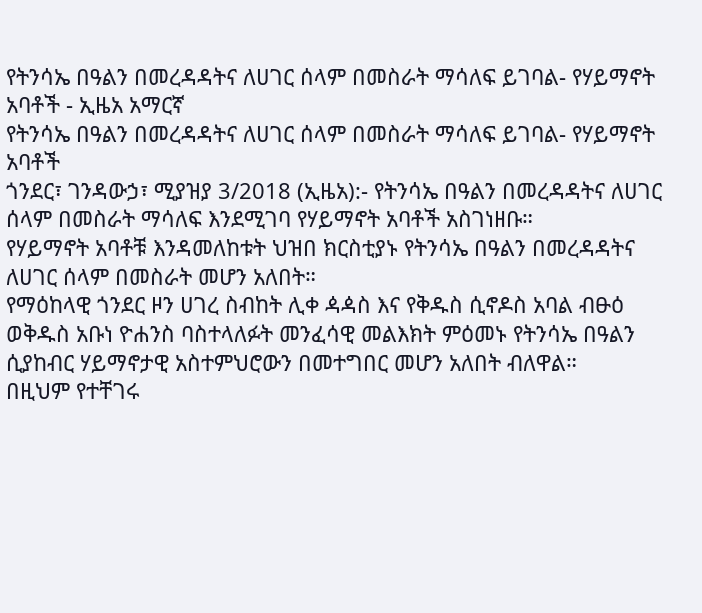የትንሳኤ በዓልን በመረዳዳትና ለሀገር ሰላም በመስራት ማሳለፍ ይገባል- የሃይማኖት አባቶች - ኢዜአ አማርኛ
የትንሳኤ በዓልን በመረዳዳትና ለሀገር ሰላም በመስራት ማሳለፍ ይገባል- የሃይማኖት አባቶች
ጎንደር፣ ገንዳውኃ፣ ሚያዝያ 3/2018 (ኢዜአ):- የትንሳኤ በዓልን በመረዳዳትና ለሀገር ሰላም በመስራት ማሳለፍ እንደሚገባ የሃይማኖት አባቶች አስገነዘቡ።
የሃይማኖት አባቶቹ እንዳመለከቱት ህዝበ ክርስቲያኑ የትንሳኤ በዓልን በመረዳዳትና ለሀገር ሰላም በመስራት መሆን አለበት።
የማዕከላዊ ጎንደር ዞን ሀገረ ስብከት ሊቀ ዻዻስ እና የቅዱስ ሲኖዶስ አባል ብፁዕ ወቅዱስ አቡነ ዮሐንስ ባስተላለፉት መንፈሳዊ መልእክት ምዕመኑ የትንሳኤ በዓልን ሲያከብር ሃይማኖታዊ አስተምህሮውን በመተግበር መሆን አለበት ብለዋል።
በዚህም የተቸገሩ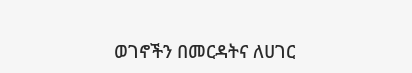ወገኖችን በመርዳትና ለሀገር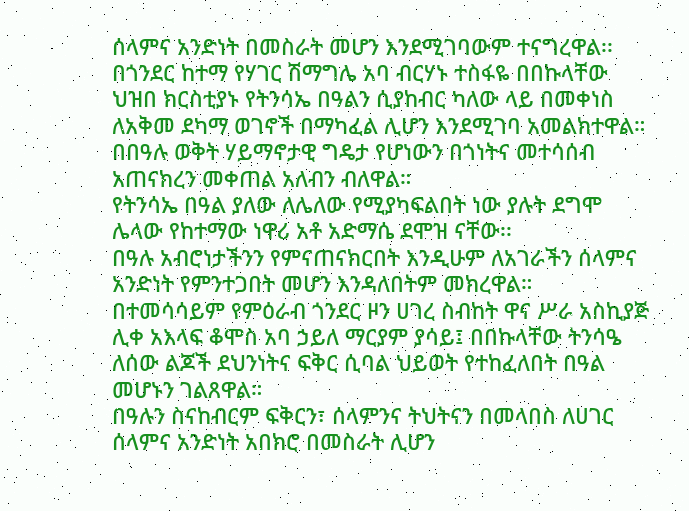ሰላምና አንድነት በመስራት መሆን እንደሚገባውም ተናግረዋል፡፡
በጎንደር ከተማ የሃገር ሽማግሌ አባ ብርሃኑ ተስፋዬ በበኩላቸው ህዝበ ክርስቲያኑ የትንሳኤ በዓልን ሲያከብር ካለው ላይ በመቀነስ ለአቅመ ደካማ ወገኖች በማካፈል ሊሆን እንደሚገባ አመልክተዋል።
በበዓሉ ወቅት ሃይማኖታዊ ግዴታ የሆነውን በጎነትና መተሳሰብ አጠናክረን መቀጠል አለብን ብለዋል።
የትንሳኤ በዓል ያለው ለሌለው የሚያካፍልበት ነው ያሉት ደግሞ ሌላው የከተማው ነዋሪ አቶ አድማሴ ደሞዝ ናቸው፡፡
በዓሉ አብሮነታችንን የምናጠናክርበት እንዲሁም ለአገራችን ሰላምና አንድነት የምንተጋበት መሆን እንዳለበትም መክረዋል።
በተመሳሳይም የምዕራብ ጎንደር ዞን ሀገረ ስብከት ዋና ሥራ አስኪያጅ ሊቀ አእላፍ ቆሞስ አባ ኃይለ ማርያም ያሳይ፤ በበኩላቸው ትንሳዔ ለሰው ልጆች ደህንነትና ፍቅር ሲባል ህይወት የተከፈለበት በዓል መሆኑን ገልጸዋል።
በዓሉን ስናከብርም ፍቅርን፣ ሰላምንና ትህትናን በመላበስ ለሀገር ሰላምና አንድነት አበክሮ በመስራት ሊሆን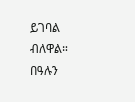ይገባል ብለዋል።
በዓሉን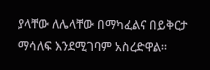ያላቸው ለሌላቸው በማካፈልና በይቅርታ ማሳለፍ እንደሚገባም አስረድዋል።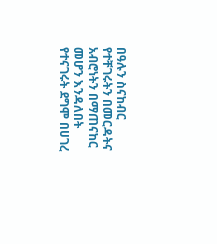በዓሉን ስናከብር የተቸገሩትን በመርዳትና አብሮነትን በማጠናከር መሆን እንዳለበት የተናገሩት ደግሞ በሀገረ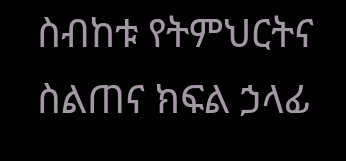ስብከቱ የትምህርትና ስልጠና ክፍል ኃላፊ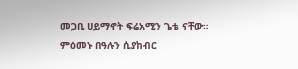መጋቢ ሀይማኖት ፍሬአሚን ጌቴ ናቸው።
ምዕመኑ በዓሉን ሲያከብር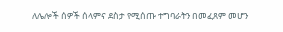ለሌሎች ሰዎች ሰላምና ደስታ የሚሰጡ ተግባራትን በመፈጸም መሆን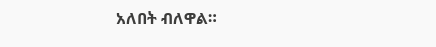አለበት ብለዋል።